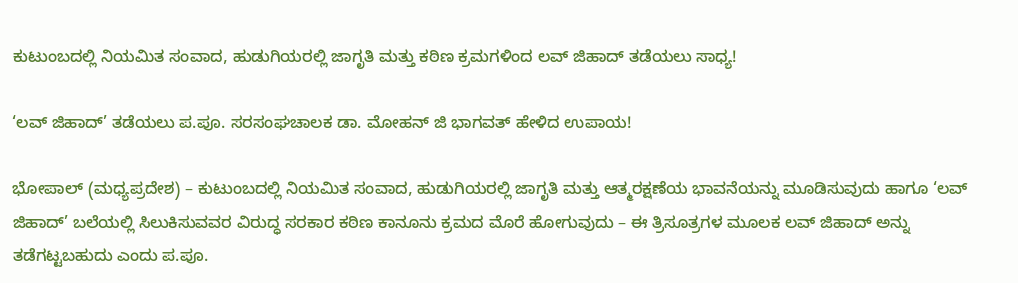ಕುಟುಂಬದಲ್ಲಿ ನಿಯಮಿತ ಸಂವಾದ, ಹುಡುಗಿಯರಲ್ಲಿ ಜಾಗೃತಿ ಮತ್ತು ಕಠಿಣ ಕ್ರಮಗಳಿಂದ ಲವ್ ಜಿಹಾದ್ ತಡೆಯಲು ಸಾಧ್ಯ!

‘ಲವ್ ಜಿಹಾದ್’ ತಡೆಯಲು ಪ.ಪೂ. ಸರಸಂಘಚಾಲಕ ಡಾ. ಮೋಹನ್ ಜಿ ಭಾಗವತ್ ಹೇಳಿದ ಉಪಾಯ!

ಭೋಪಾಲ್ (ಮಧ್ಯಪ್ರದೇಶ) – ಕುಟುಂಬದಲ್ಲಿ ನಿಯಮಿತ ಸಂವಾದ, ಹುಡುಗಿಯರಲ್ಲಿ ಜಾಗೃತಿ ಮತ್ತು ಆತ್ಮರಕ್ಷಣೆಯ ಭಾವನೆಯನ್ನು ಮೂಡಿಸುವುದು ಹಾಗೂ ‘ಲವ್ ಜಿಹಾದ್’ ಬಲೆಯಲ್ಲಿ ಸಿಲುಕಿಸುವವರ ವಿರುದ್ಧ ಸರಕಾರ ಕಠಿಣ ಕಾನೂನು ಕ್ರಮದ ಮೊರೆ ಹೋಗುವುದು – ಈ ತ್ರಿಸೂತ್ರಗಳ ಮೂಲಕ ಲವ್ ಜಿಹಾದ್ ಅನ್ನು ತಡೆಗಟ್ಟಬಹುದು ಎಂದು ಪ.ಪೂ.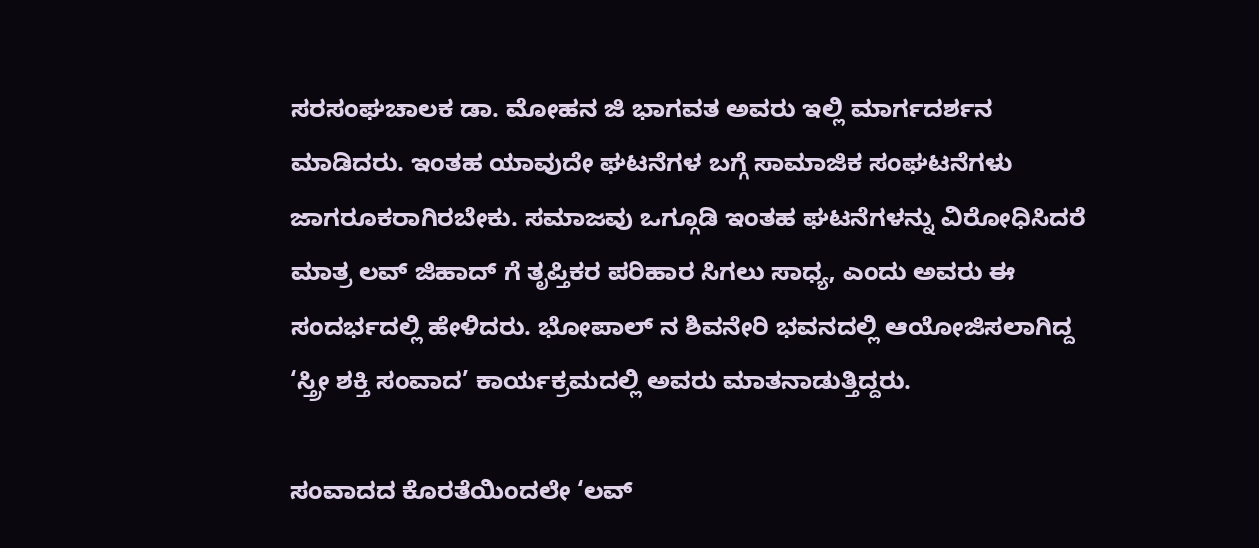ಸರಸಂಘಚಾಲಕ ಡಾ. ಮೋಹನ ಜಿ ಭಾಗವತ ಅವರು ಇಲ್ಲಿ ಮಾರ್ಗದರ್ಶನ ಮಾಡಿದರು. ಇಂತಹ ಯಾವುದೇ ಘಟನೆಗಳ ಬಗ್ಗೆ ಸಾಮಾಜಿಕ ಸಂಘಟನೆಗಳು ಜಾಗರೂಕರಾಗಿರಬೇಕು. ಸಮಾಜವು ಒಗ್ಗೂಡಿ ಇಂತಹ ಘಟನೆಗಳನ್ನು ವಿರೋಧಿಸಿದರೆ ಮಾತ್ರ ಲವ್ ಜಿಹಾದ್ ಗೆ ತೃಪ್ತಿಕರ ಪರಿಹಾರ ಸಿಗಲು ಸಾಧ್ಯ, ಎಂದು ಅವರು ಈ ಸಂದರ್ಭದಲ್ಲಿ ಹೇಳಿದರು. ಭೋಪಾಲ್ ನ ಶಿವನೇರಿ ಭವನದಲ್ಲಿ ಆಯೋಜಿಸಲಾಗಿದ್ದ ‘ಸ್ತ್ರೀ ಶಕ್ತಿ ಸಂವಾದ’ ಕಾರ್ಯಕ್ರಮದಲ್ಲಿ ಅವರು ಮಾತನಾಡುತ್ತಿದ್ದರು.

ಸಂವಾದದ ಕೊರತೆಯಿಂದಲೇ ‘ಲವ್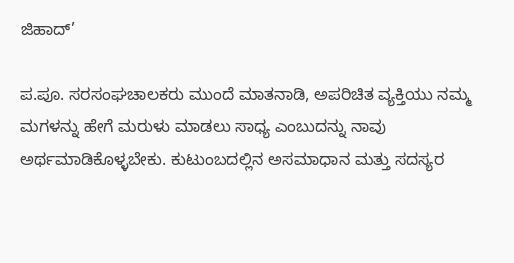ಜಿಹಾದ್’

ಪ.ಪೂ. ಸರಸಂಘಚಾಲಕರು ಮುಂದೆ ಮಾತನಾಡಿ, ಅಪರಿಚಿತ ವ್ಯಕ್ತಿಯು ನಮ್ಮ ಮಗಳನ್ನು ಹೇಗೆ ಮರುಳು ಮಾಡಲು ಸಾಧ್ಯ ಎಂಬುದನ್ನು ನಾವು ಅರ್ಥಮಾಡಿಕೊಳ್ಳಬೇಕು. ಕುಟುಂಬದಲ್ಲಿನ ಅಸಮಾಧಾನ ಮತ್ತು ಸದಸ್ಯರ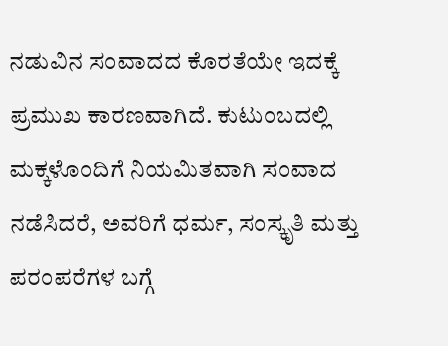ನಡುವಿನ ಸಂವಾದದ ಕೊರತೆಯೇ ಇದಕ್ಕೆ ಪ್ರಮುಖ ಕಾರಣವಾಗಿದೆ. ಕುಟುಂಬದಲ್ಲಿ ಮಕ್ಕಳೊಂದಿಗೆ ನಿಯಮಿತವಾಗಿ ಸಂವಾದ ನಡೆಸಿದರೆ, ಅವರಿಗೆ ಧರ್ಮ, ಸಂಸ್ಕೃತಿ ಮತ್ತು ಪರಂಪರೆಗಳ ಬಗ್ಗೆ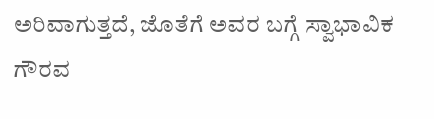ಅರಿವಾಗುತ್ತದೆ, ಜೊತೆಗೆ ಅವರ ಬಗ್ಗೆ ಸ್ವಾಭಾವಿಕ ಗೌರವ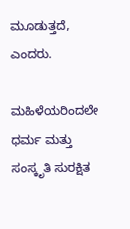ಮೂಡುತ್ತದೆ, ಎಂದರು.

ಮಹಿಳೆಯರಿಂದಲೇ ಧರ್ಮ ಮತ್ತು ಸಂಸ್ಕೃತಿ ಸುರಕ್ಷಿತ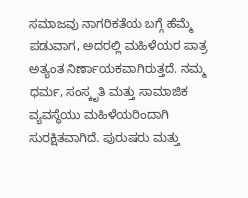ಸಮಾಜವು ನಾಗರಿಕತೆಯ ಬಗ್ಗೆ ಹೆಮ್ಮೆ ಪಡುವಾಗ, ಅದರಲ್ಲಿ ಮಹಿಳೆಯರ ಪಾತ್ರ ಅತ್ಯಂತ ನಿರ್ಣಾಯಕವಾಗಿರುತ್ತದೆ. ನಮ್ಮ ಧರ್ಮ, ಸಂಸ್ಕೃತಿ ಮತ್ತು ಸಾಮಾಜಿಕ ವ್ಯವಸ್ಥೆಯು ಮಹಿಳೆಯರಿಂದಾಗಿ ಸುರಕ್ಷಿತವಾಗಿದೆ. ಪುರುಷರು ಮತ್ತು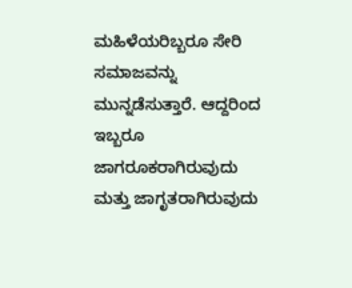ಮಹಿಳೆಯರಿಬ್ಬರೂ ಸೇರಿ ಸಮಾಜವನ್ನು ಮುನ್ನಡೆಸುತ್ತಾರೆ. ಆದ್ದರಿಂದ ಇಬ್ಬರೂ ಜಾಗರೂಕರಾಗಿರುವುದು ಮತ್ತು ಜಾಗೃತರಾಗಿರುವುದು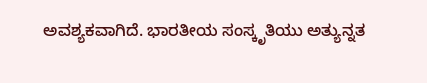ಅವಶ್ಯಕವಾಗಿದೆ. ಭಾರತೀಯ ಸಂಸ್ಕೃತಿಯು ಅತ್ಯುನ್ನತ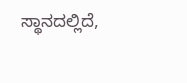ಸ್ಥಾನದಲ್ಲಿದೆ,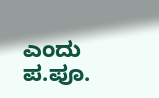ಎಂದು ಪ.ಪೂ.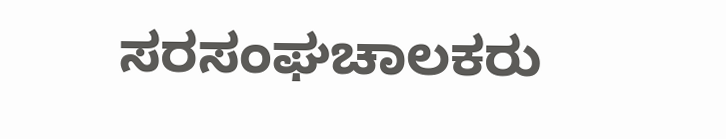ಸರಸಂಘಚಾಲಕರು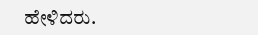ಹೇಳಿದರು.